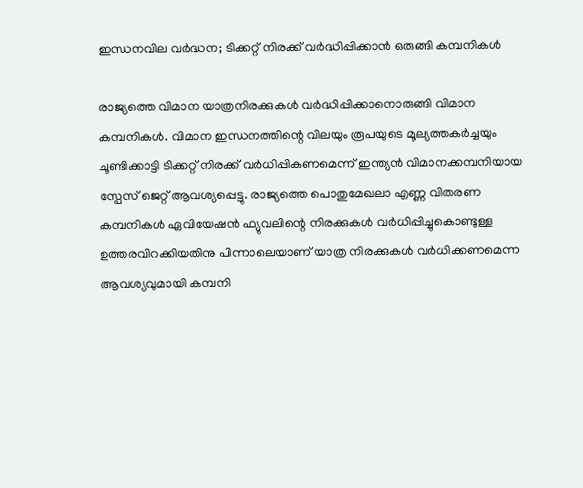ഇന്ധനവില വർദ്ധന; ടിക്കറ്റ് നിരക്ക് വർദ്ധിപ്പിക്കാൻ ഒരുങ്ങി കമ്പനികൾ

രാജ്യത്തെ വിമാന യാത്രനിരക്കുകൾ വർദ്ധിപ്പിക്കാനൊരുങ്ങി വിമാന കമ്പനികൾ. വിമാന ഇന്ധനത്തിന്റെ വിലയും രൂപയുടെ മൂല്യത്തകർച്ചയും ചൂണ്ടിക്കാട്ടി ടിക്കറ്റ് നിരക്ക് വർധിപ്പികണമെന്ന് ഇന്ത്യൻ വിമാനക്കമ്പനിയായ സ്പേസ് ജെറ്റ് ആവശ്യപ്പെട്ടു. രാജ്യത്തെ പൊതുമേഖലാ എണ്ണ വിതരണ കമ്പനികൾ ഏവിയേഷൻ ഫ്യുവലിന്റെ നിരക്കുകൾ വർധിപ്പിച്ചുകൊണ്ടുള്ള ഉത്തരവിറക്കിയതിനു പിന്നാലെയാണ് യാത്ര നിരക്കുകൾ വർധിക്കണമെന്ന ആവശ്യവുമായി കമ്പനി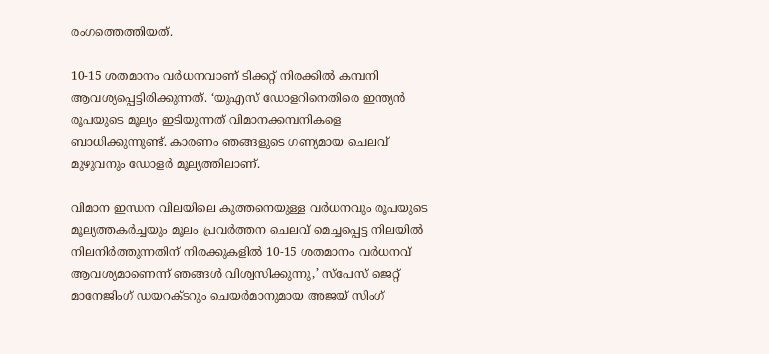രംഗത്തെത്തിയത്.

10-15 ശതമാനം വർധനവാണ് ടിക്കറ്റ് നിരക്കിൽ കമ്പനി ആവശ്യപ്പെട്ടിരിക്കുന്നത്. ‘യുഎസ് ഡോളറിനെതിരെ ഇന്ത്യൻ രൂപയുടെ മൂല്യം ഇടിയുന്നത് വിമാനക്കമ്പനികളെ ബാധിക്കുന്നുണ്ട്. കാരണം ഞങ്ങളുടെ ഗണ്യമായ ചെലവ് മുഴുവനും ഡോളർ മൂല്യത്തിലാണ്.

വിമാന ഇന്ധന വിലയിലെ കുത്തനെയുള്ള വർധനവും രൂപയുടെ മൂല്യത്തകർച്ചയും മൂലം പ്രവർത്തന ചെലവ് മെച്ചപ്പെട്ട നിലയിൽ നിലനിർത്തുന്നതിന് നിരക്കുകളിൽ 10-15 ശതമാനം വർധനവ് ആവശ്യമാണെന്ന് ഞങ്ങൾ വിശ്വസിക്കുന്നു,’ സ്പേസ് ജെറ്റ് മാനേജിംഗ് ഡയറക്ടറും ചെയർമാനുമായ അജയ് സിംഗ്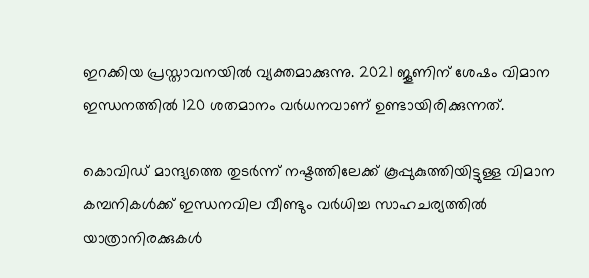ഇറക്കിയ പ്രസ്താവനയിൽ വ്യക്തമാക്കുന്നു. 2021 ജൂണിന് ശേഷം വിമാന ഇന്ധനത്തിൽ 120 ശതമാനം വർധനവാണ് ഉണ്ടായിരിക്കുന്നത്.

കൊവിഡ് മാന്ദ്യത്തെ തുടർന്ന് നഷ്ടത്തിലേക്ക് കൂപ്പുകുത്തിയിട്ടുള്ള വിമാന കമ്പനികൾക്ക് ഇന്ധനവില വീണ്ടും വർധിച്ച സാഹചര്യത്തിൽ യാത്രാനിരക്കുകൾ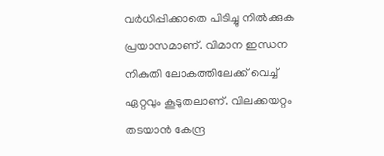വർധിപ്പിക്കാതെ പിടിച്ചു നിൽക്കുക പ്രയാസമാണ്. വിമാന ഇന്ധന നികുതി ലോകത്തിലേക്ക് വെച്ച് ഏറ്റവും കൂടുതലാണ്. വിലക്കയറ്റം തടയാൻ കേന്ദ്ര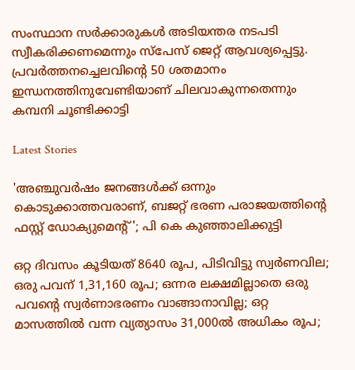സംസ്ഥാന സർക്കാരുകൾ അടിയന്തര നടപടി സ്വീകരിക്കണമെന്നും സ്പേസ് ജെറ്റ് ആവശ്യപ്പെട്ടു. പ്രവർത്തനച്ചെലവിന്റെ 50 ശതമാനം ഇന്ധനത്തിനുവേണ്ടിയാണ് ചിലവാകുന്നതെന്നും കമ്പനി ചൂണ്ടിക്കാ‌ട്ടി

Latest Stories

'അഞ്ചുവർഷം ജനങ്ങൾക്ക് ഒന്നും കൊടുക്കാത്തവരാണ്, ബജറ്റ് ഭരണ പരാജയത്തിന്റെ ഫസ്റ്റ് ഡോക്യുമെന്റ്'; പി കെ കുഞ്ഞാലിക്കുട്ടി

ഒറ്റ ദിവസം കൂടിയത് 8640 രൂപ, പിടിവിട്ടു സ്വര്‍ണവില; ഒരു പവന് 1,31,160 രൂപ; ഒന്നര ലക്ഷമില്ലാതെ ഒരു പവന്റെ സ്വര്‍ണാഭരണം വാങ്ങാനാവില്ല; ഒറ്റ മാസത്തില്‍ വന്ന വ്യത്യാസം 31,000ല്‍ അധികം രൂപ;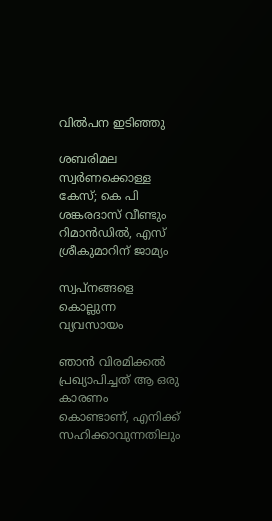വില്‍പന ഇടിഞ്ഞു

ശബരിമല സ്വർണക്കൊള്ള കേസ്; കെ പി ശങ്കരദാസ് വീണ്ടും റിമാൻഡിൽ, എസ് ശ്രീകുമാറിന് ജാമ്യം

സ്വപ്നങ്ങളെ കൊല്ലുന്ന വ്യവസായം

ഞാൻ വിരമിക്കൽ പ്രഖ്യാപിച്ചത് ആ ഒരു കാരണം കൊണ്ടാണ്, എനിക്ക് സഹിക്കാവുന്നതിലും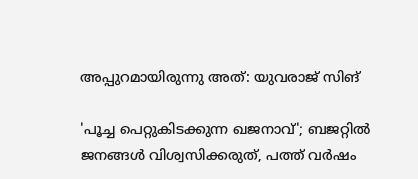അപ്പുറമായിരുന്നു അത്: യുവരാജ് സിങ്

'പൂച്ച പെറ്റുകിട‌ക്കുന്ന ഖജനാവ്'; ബജറ്റിൽ ജനങ്ങൾ വിശ്വസിക്കരുത്, പത്ത് വർഷം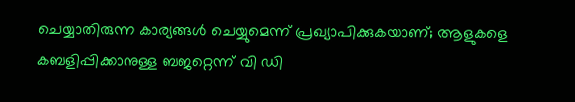ചെയ്യാതിരുന്ന കാര്യങ്ങൾ ചെയ്യുമെന്ന് പ്രഖ്യാപിക്കുകയാണ്; ആളുകളെ കബളിപ്പിക്കാനുള്ള ബജറ്റെന്ന് വി ഡി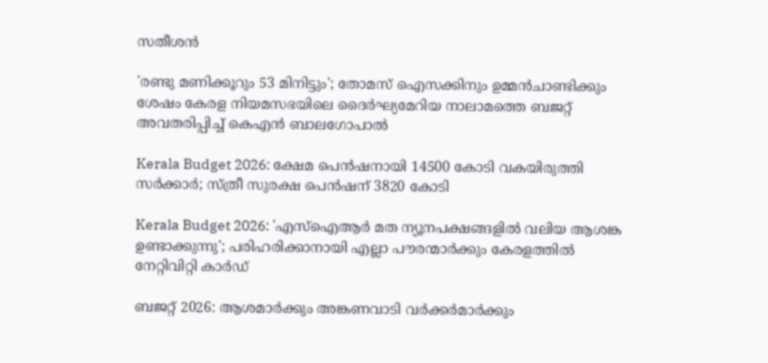സതീശൻ

'രണ്ടു മണിക്കൂറും 53 മിനിട്ടും'; തോമസ് ഐസക്കിനും ഉമ്മൻചാണ്ടിക്കും ശേഷം കേരള നിയമസഭയിലെ ദൈര്‍ഘ്യമേറിയ നാലാമത്തെ ബജറ്റ് അവതരിപ്പിച്ച് കെഎൻ ബാലഗോപാൽ

Kerala Budget 2026: ക്ഷേമ പെൻഷനായി 14500 കോടി വകയിരുത്തി സർക്കാർ; സ്ത്രീ സുരക്ഷ പെൻഷന് 3820 കോടി

Kerala Budget 2026: 'എസ്ഐആർ മത ന്യൂനപക്ഷങ്ങളിൽ വലിയ ആശങ്ക ഉണ്ടാക്കുന്നു'; പരിഹരിക്കാനായി എല്ലാ പൗരന്മാർക്കും കേരളത്തിൽ നേറ്റിവിറ്റി കാർഡ്

ബജറ്റ് 2026: ആശമാർക്കും അങ്കണവാടി വർക്കർമാർക്കും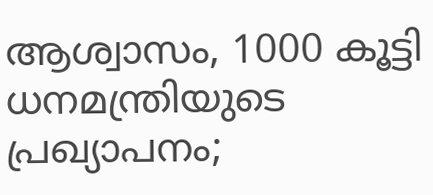ആശ്വാസം, 1000 കൂട്ടി ധനമന്ത്രിയുടെ പ്രഖ്യാപനം;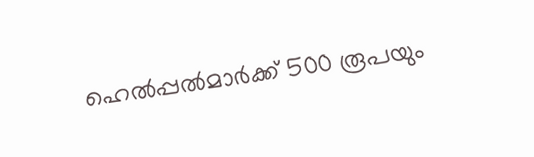ഹെൽപ്പൽമാർക്ക് 500 രൂപയും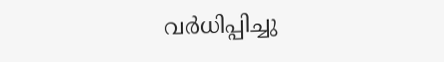വർധിപ്പിച്ചു